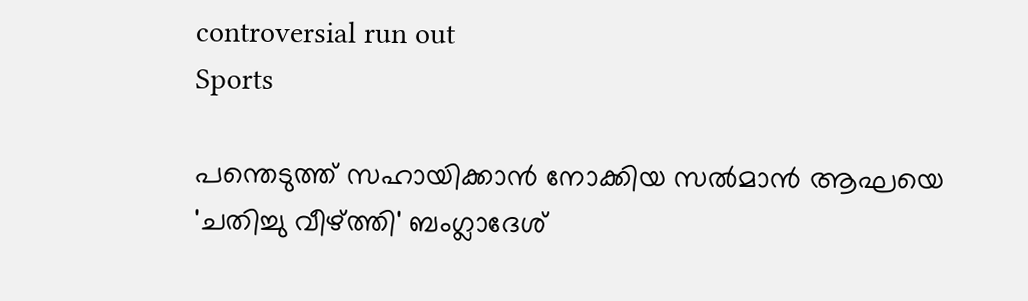controversial run out
Sports

പന്തെടുത്ത് സഹായിക്കാന്‍ നോക്കിയ സല്‍മാന്‍ ആഘയെ 'ചതിച്ചു വീഴ്ത്തി' ബംഗ്ലാദേശ്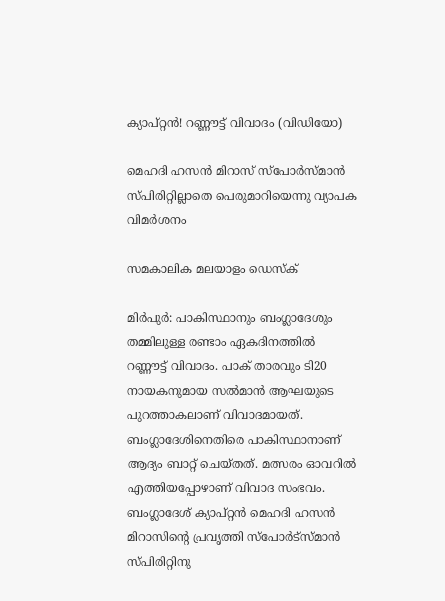ക്യാപ്റ്റന്‍! റണ്ണൗട്ട് വിവാദം (വിഡിയോ)

മെഹദി ഹസന്‍ മിറാസ് സ്‌പോര്‍സ്മാന്‍ സ്പിരിറ്റില്ലാതെ പെരുമാറിയെന്നു വ്യാപക വിമര്‍ശനം

സമകാലിക മലയാളം ഡെസ്ക്

മിര്‍പുര്‍: പാകിസ്ഥാനും ബംഗ്ലാദേശും തമ്മിലുള്ള രണ്ടാം ഏകദിനത്തില്‍ റണ്ണൗട്ട് വിവാദം. പാക് താരവും ടി20 നായകനുമായ സല്‍മാന്‍ ആഘയുടെ പുറത്താകലാണ് വിവാദമായത്. ബംഗ്ലാദേശിനെതിരെ പാകിസ്ഥാനാണ് ആദ്യം ബാറ്റ് ചെയ്തത്. മത്സരം ഓവറില്‍ എത്തിയപ്പോഴാണ് വിവാദ സംഭവം. ബംഗ്ലാദേശ് ക്യാപ്റ്റന്‍ മെഹദി ഹസന്‍ മിറാസിന്റെ പ്രവൃത്തി സ്‌പോര്‍ട്‌സ്മാന്‍ സ്പിരിറ്റിനു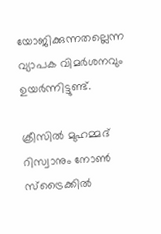യോജിക്കുന്നതല്ലെന്ന വ്യാപക വിമര്‍ശനവും ഉയര്‍ന്നിട്ടുണ്ട്.

ക്രീസില്‍ മുഹമ്മദ് റിസ്വാനും നോണ്‍ സ്‌ട്രൈക്കില്‍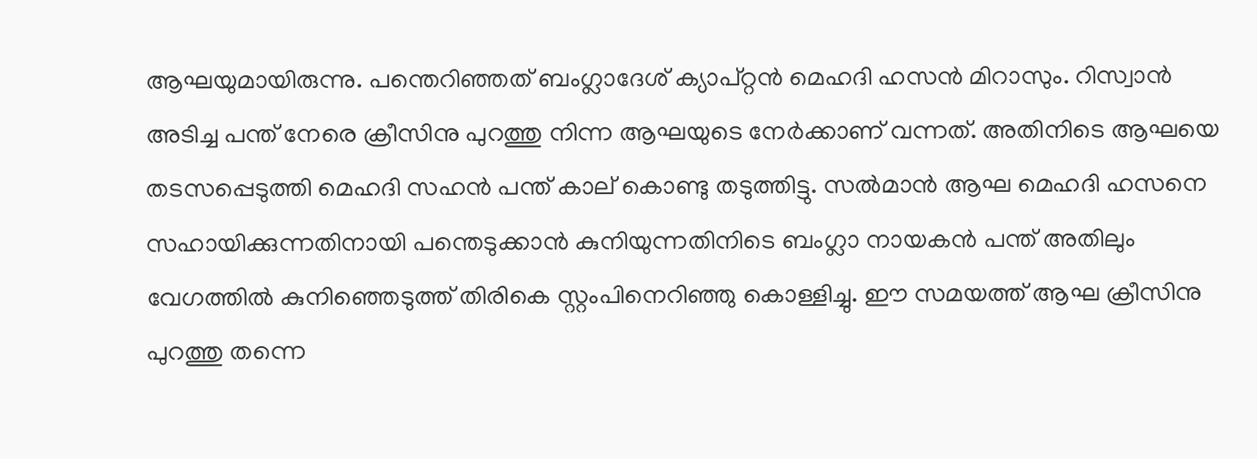ആഘയുമായിരുന്നു. പന്തെറിഞ്ഞത് ബംഗ്ലാദേശ് ക്യാപ്റ്റന്‍ മെഹദി ഹസന്‍ മിറാസും. റിസ്വാന്‍ അടിച്ച പന്ത് നേരെ ക്രീസിനു പുറത്തു നിന്ന ആഘയുടെ നേര്‍ക്കാണ് വന്നത്. അതിനിടെ ആഘയെ തടസപ്പെടുത്തി മെഹദി സഹന്‍ പന്ത് കാല് കൊണ്ടു തടുത്തിട്ടു. സല്‍മാന്‍ ആഘ മെഹദി ഹസനെ സഹായിക്കുന്നതിനായി പന്തെടുക്കാന്‍ കുനിയുന്നതിനിടെ ബംഗ്ലാ നായകന്‍ പന്ത് അതിലും വേഗത്തില്‍ കുനിഞ്ഞെടുത്ത് തിരികെ സ്റ്റംപിനെറിഞ്ഞു കൊള്ളിച്ചു. ഈ സമയത്ത് ആഘ ക്രീസിനു പുറത്തു തന്നെ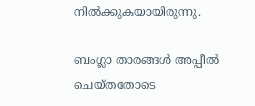നില്‍ക്കുകയായിരുന്നു.

ബംഗ്ലാ താരങ്ങള്‍ അപ്പീല്‍ ചെയ്തതോടെ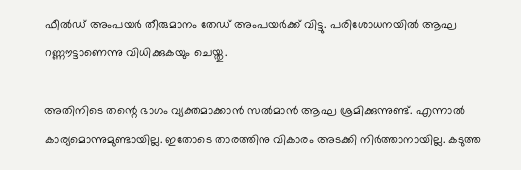ഫീല്‍ഡ് അംപയര്‍ തീരുമാനം തേഡ് അംപയര്‍ക്ക് വിട്ടു. പരിശോധനയില്‍ ആഘ റണ്ണൗട്ടാണെന്നു വിധിക്കുകയും ചെയ്തു.

അതിനിടെ തന്റെ ഭാഗം വ്യക്തമാക്കാന്‍ സല്‍മാന്‍ ആഘ ശ്രമിക്കുന്നുണ്ട്. എന്നാല്‍ കാര്യമൊന്നുമുണ്ടായില്ല. ഇതോടെ താരത്തിനു വികാരം അടക്കി നിര്‍ത്താനായില്ല. കടുത്ത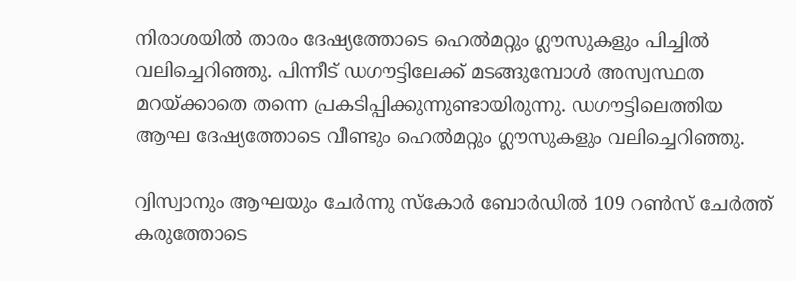നിരാശയില്‍ താരം ദേഷ്യത്തോടെ ഹെല്‍മറ്റും ഗ്ലൗസുകളും പിച്ചില്‍ വലിച്ചെറിഞ്ഞു. പിന്നീട് ഡഗൗട്ടിലേക്ക് മടങ്ങുമ്പോള്‍ അസ്വസ്ഥത മറയ്ക്കാതെ തന്നെ പ്രകടിപ്പിക്കുന്നുണ്ടായിരുന്നു. ഡഗൗട്ടിലെത്തിയ ആഘ ദേഷ്യത്തോടെ വീണ്ടും ഹെല്‍മറ്റും ഗ്ലൗസുകളും വലിച്ചെറിഞ്ഞു.

റ്വിസ്വാനും ആഘയും ചേര്‍ന്നു സ്‌കോര്‍ ബോര്‍ഡില്‍ 109 റണ്‍സ് ചേര്‍ത്ത് കരുത്തോടെ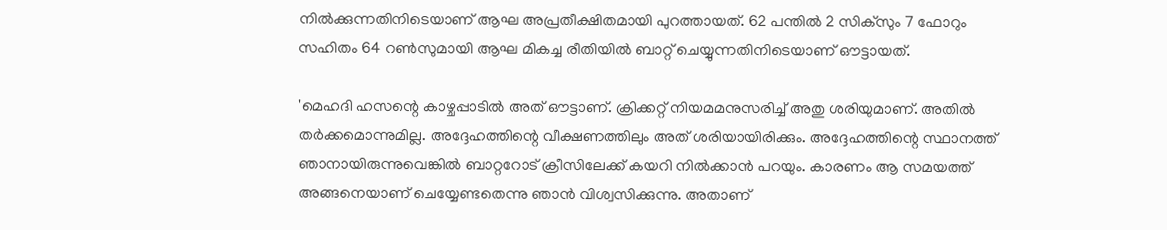നില്‍ക്കുന്നതിനിടെയാണ് ആഘ അപ്രതീക്ഷിതമായി പുറത്തായത്. 62 പന്തില്‍ 2 സിക്‌സും 7 ഫോറും സഹിതം 64 റണ്‍സുമായി ആഘ മികച്ച രീതിയില്‍ ബാറ്റ് ചെയ്യുന്നതിനിടെയാണ് ഔട്ടായത്.

'മെഹദി ഹസന്റെ കാഴ്ചപ്പാടില്‍ അത് ഔട്ടാണ്. ക്രിക്കറ്റ് നിയമമനുസരിച്ച് അതു ശരിയുമാണ്. അതില്‍ തര്‍ക്കമൊന്നുമില്ല. അദ്ദേഹത്തിന്റെ വീക്ഷണത്തിലും അത് ശരിയായിരിക്കും. അദ്ദേഹത്തിന്റെ സ്ഥാനത്ത് ഞാനായിരുന്നുവെങ്കില്‍ ബാറ്ററോട് ക്രീസിലേക്ക് കയറി നില്‍ക്കാന്‍ പറയും. കാരണം ആ സമയത്ത് അങ്ങനെയാണ് ചെയ്യേണ്ടതെന്നു ഞാന്‍ വിശ്വസിക്കുന്നു. അതാണ്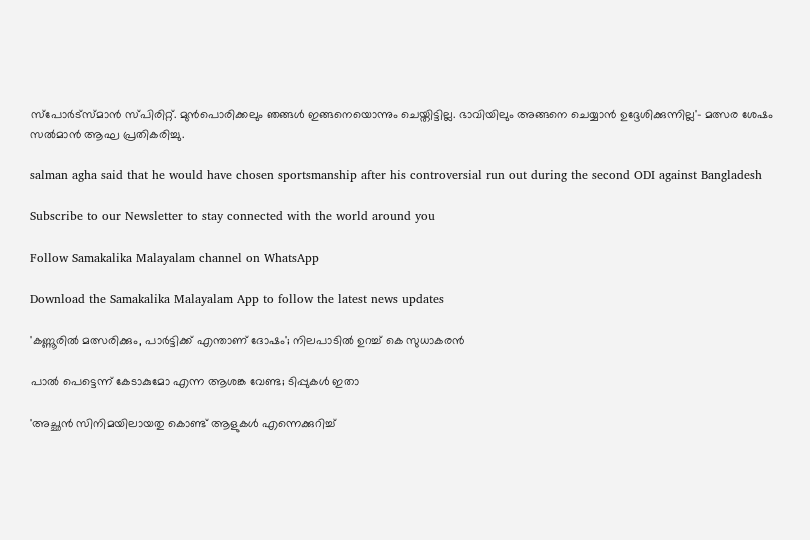സ്‌പോര്‍ട്‌സ്മാന്‍ സ്പിരിറ്റ്. മുന്‍പൊരിക്കലും ഞങ്ങള്‍ ഇങ്ങനെയൊന്നും ചെയ്തിട്ടില്ല. ഭാവിയിലും അങ്ങനെ ചെയ്യാന്‍ ഉദ്ദേശിക്കുന്നില്ല'- മത്സര ശേഷം സല്‍മാന്‍ ആഘ പ്രതികരിച്ചു.

salman agha said that he would have chosen sportsmanship after his controversial run out during the second ODI against Bangladesh

Subscribe to our Newsletter to stay connected with the world around you

Follow Samakalika Malayalam channel on WhatsApp

Download the Samakalika Malayalam App to follow the latest news updates

'കണ്ണൂരില്‍ മത്സരിക്കും, പാര്‍ട്ടിക്ക് എന്താണ് ദോഷം'; നിലപാടില്‍ ഉറച്ച് കെ സുധാകരന്‍

പാൽ പെട്ടെന്ന് കേടാകുമോ എന്ന ആശങ്ക വേണ്ട; ടിപ്പുകൾ ഇതാ

'അച്ഛൻ സിനിമയിലായതു കൊണ്ട് ആളുകൾ എന്നെക്കുറിച്ച്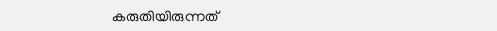കരുതിയിരുന്നത്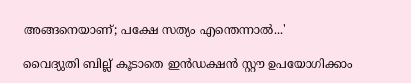അങ്ങനെയാണ്; പക്ഷേ സത്യം എന്തെന്നാൽ...'

വൈദ്യുതി ബില്ല് കൂടാതെ ഇൻഡക്ഷൻ സ്റ്റൗ ഉപയോഗിക്കാം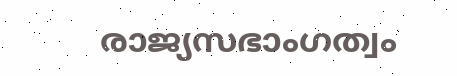രാജ്യസഭാംഗത്വം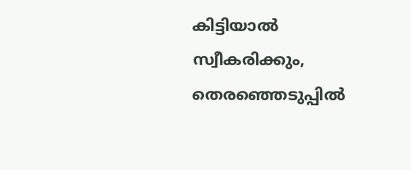കിട്ടിയാല്‍ സ്വീകരിക്കും, തെരഞ്ഞെടുപ്പില്‍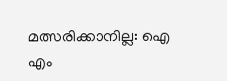മത്സരിക്കാനില്ല: ഐ എം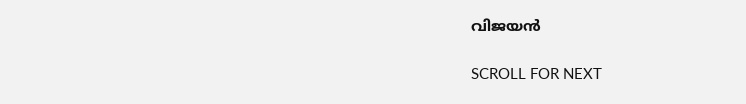വിജയന്‍

SCROLL FOR NEXT